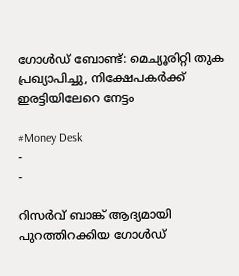ഗോള്‍ഡ് ബോണ്ട്: മെച്യൂരിറ്റി തുക പ്രഖ്യാപിച്ചു, നിക്ഷേപകര്‍ക്ക് ഇരട്ടിയിലേറെ നേട്ടം

#Money Desk
-
-

റിസര്‍വ് ബാങ്ക് ആദ്യമായി പുറത്തിറക്കിയ ഗോള്‍ഡ്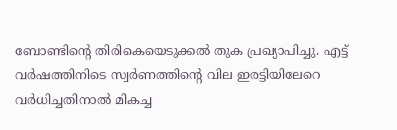ബോണ്ടിന്റെ തിരികെയെടുക്കല്‍ തുക പ്രഖ്യാപിച്ചു. എട്ട് വര്‍ഷത്തിനിടെ സ്വര്‍ണത്തിന്റെ വില ഇരട്ടിയിലേറെ വര്‍ധിച്ചതിനാല്‍ മികച്ച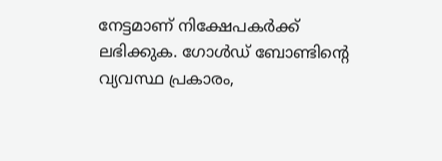നേട്ടമാണ് നിക്ഷേപകര്‍ക്ക് ലഭിക്കുക. ഗോള്‍ഡ് ബോണ്ടിന്റെ വ്യവസ്ഥ പ്രകാരം,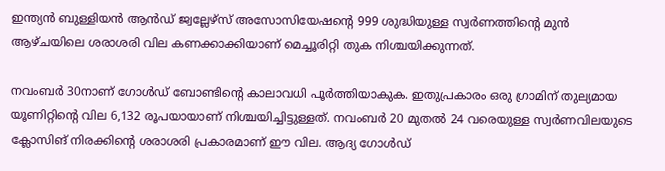ഇന്ത്യന്‍ ബുള്ളിയന്‍ ആന്‍ഡ് ജ്വല്ലേഴ്സ് അസോസിയേഷന്റെ 999 ശുദ്ധിയുള്ള സ്വര്‍ണത്തിന്റെ മുന്‍ ആഴ്ചയിലെ ശരാശരി വില കണക്കാക്കിയാണ് മെച്ചൂരിറ്റി തുക നിശ്ചയിക്കുന്നത്.

നവംബര്‍ 30നാണ് ഗോള്‍ഡ് ബോണ്ടിന്റെ കാലാവധി പൂര്‍ത്തിയാകുക. ഇതുപ്രകാരം ഒരു ഗ്രാമിന് തുല്യമായ യൂണിറ്റിന്റെ വില 6,132 രൂപയായാണ് നിശ്ചയിച്ചിട്ടുള്ളത്. നവംബര്‍ 20 മുതല്‍ 24 വരെയുള്ള സ്വര്‍ണവിലയുടെ ക്ലോസിങ് നിരക്കിന്റെ ശരാശരി പ്രകാരമാണ് ഈ വില. ആദ്യ ഗോള്‍ഡ്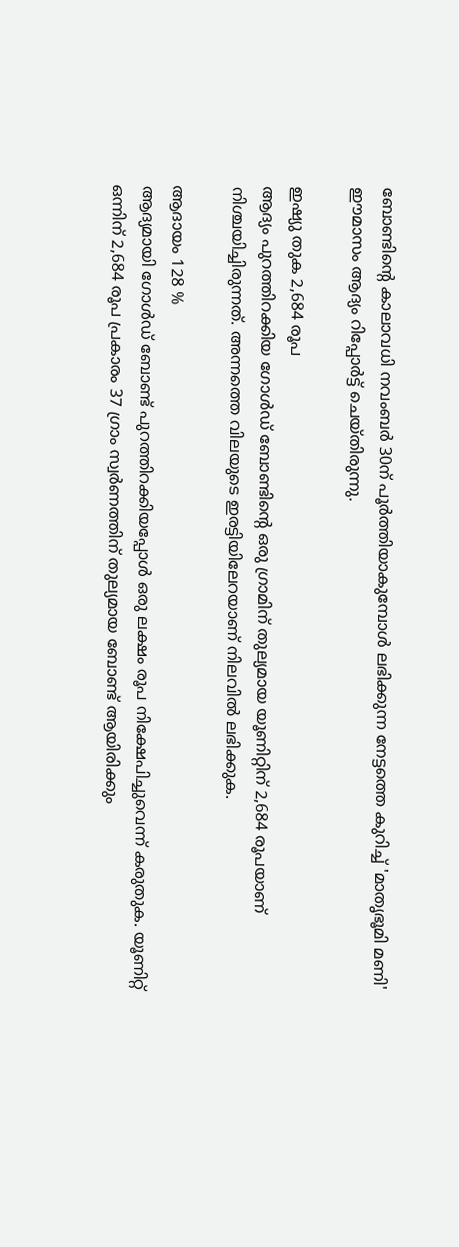ബോണ്ടിന്റെ കാലാവധി നവംബര്‍ 30ന് പൂര്‍ത്തിയാകുമ്പോള്‍ ലഭിക്കുന്ന നേട്ടത്തെ കുറിച്ച് 'മാതൃഭൂമി മണി' ഈമാസം ആദ്യം റിപ്പോര്‍ട്ട് ചെയ്തിരുന്നു.

ഇഷ്യു തുക 2,684 രൂപ
ആദ്യം പുറത്തിറക്കിയ ഗോള്‍ഡ് ബോണ്ടിന്റെ ഒരു ഗ്രാമിന് തുല്യമായ യൂണിറ്റിന് 2,684 രൂപയാണ് നിശ്ചയിച്ചിരുന്നത്. അന്നത്തെ വിലയുടെ ഇരട്ടിയിലേറയാണ് നിലവില്‍ ലഭിക്കുക.

ആദായം 128 %
ആദ്യമായി ഗോള്‍ഡ് ബോണ്ട് പുറത്തിറക്കിയപ്പോള്‍ ഒരു ലക്ഷം രൂപ നിക്ഷേപിച്ചുവെന്ന് കരുതുക. യൂണിറ്റ് ഒന്നിന് 2,684 രൂപ പ്രകാരം 37 ഗ്രാം സ്വര്‍ണത്തിന് തുല്യമായ ബോണ്ട് ആയിരിക്കും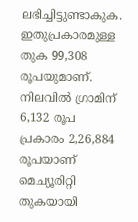ലഭിച്ചിട്ടുണ്ടാകുക. ഇതുപ്രകാരമുള്ള തുക 99,308 രൂപയുമാണ്. നിലവില്‍ ഗ്രാമിന് 6,132 രൂപ പ്രകാരം 2,26,884 രൂപയാണ് മെച്യൂരിറ്റി തുകയായി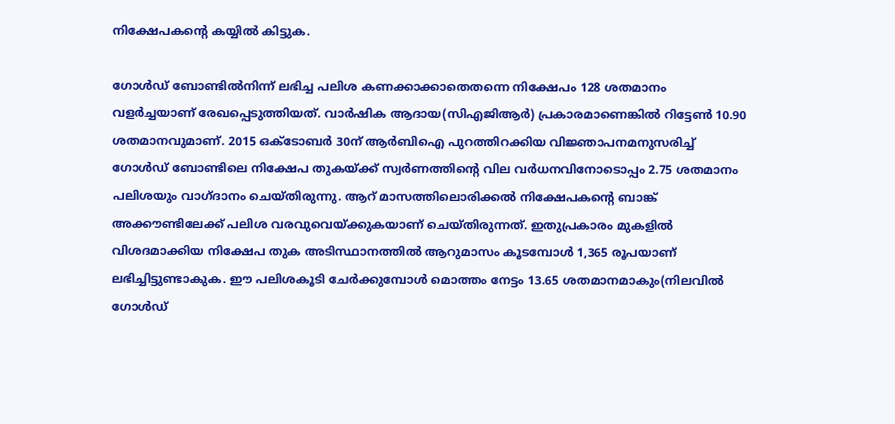നിക്ഷേപകന്റെ കയ്യില്‍ കിട്ടുക.

ഗോള്‍ഡ് ബോണ്ടില്‍നിന്ന് ലഭിച്ച പലിശ കണക്കാക്കാതെതന്നെ നിക്ഷേപം 128 ശതമാനം വളര്‍ച്ചയാണ് രേഖപ്പെടുത്തിയത്. വാര്‍ഷിക ആദായ(സിഎജിആര്‍) പ്രകാരമാണെങ്കില്‍ റിട്ടേണ്‍ 10.90 ശതമാനവുമാണ്. 2015 ഒക്ടോബര്‍ 30ന് ആര്‍ബിഐ പുറത്തിറക്കിയ വിജ്ഞാപനമനുസരിച്ച് ഗോള്‍ഡ് ബോണ്ടിലെ നിക്ഷേപ തുകയ്ക്ക് സ്വര്‍ണത്തിന്റെ വില വര്‍ധനവിനോടൊപ്പം 2.75 ശതമാനം പലിശയും വാഗ്ദാനം ചെയ്തിരുന്നു. ആറ് മാസത്തിലൊരിക്കല്‍ നിക്ഷേപകന്റെ ബാങ്ക് അക്കൗണ്ടിലേക്ക് പലിശ വരവുവെയ്ക്കുകയാണ് ചെയ്തിരുന്നത്. ഇതുപ്രകാരം മുകളില്‍ വിശദമാക്കിയ നിക്ഷേപ തുക അടിസ്ഥാനത്തില്‍ ആറുമാസം കൂടമ്പോള്‍ 1,365 രൂപയാണ് ലഭിച്ചിട്ടുണ്ടാകുക. ഈ പലിശകൂടി ചേര്‍ക്കുമ്പോള്‍ മൊത്തം നേട്ടം 13.65 ശതമാനമാകും(നിലവില്‍ ഗോള്‍ഡ്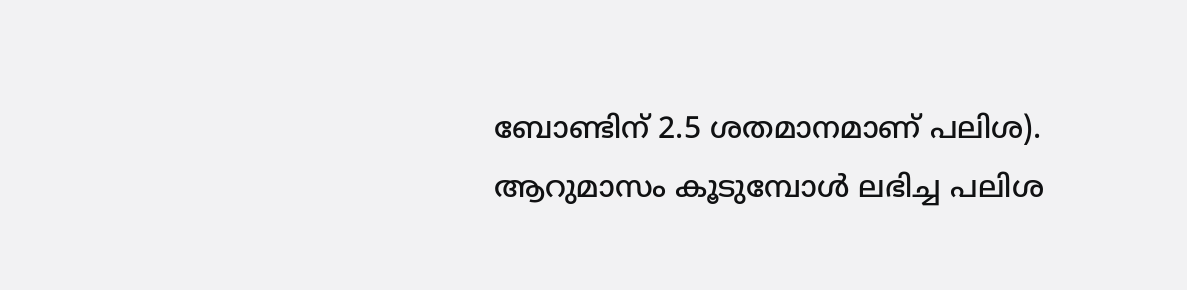ബോണ്ടിന് 2.5 ശതമാനമാണ് പലിശ). ആറുമാസം കൂടുമ്പോള്‍ ലഭിച്ച പലിശ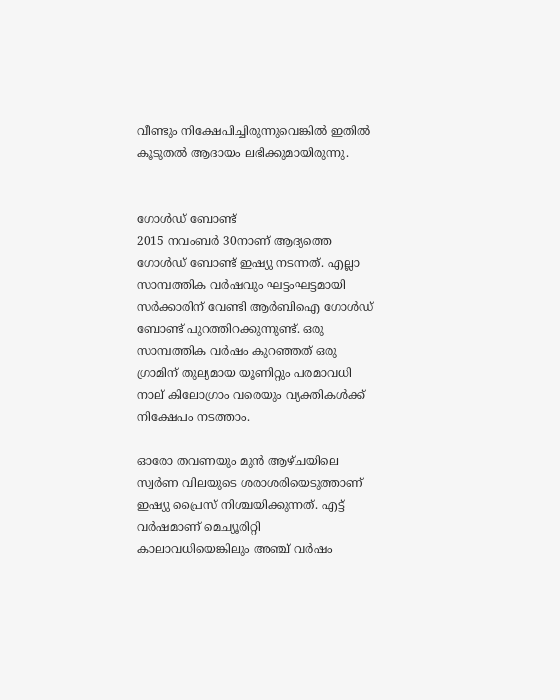വീണ്ടും നിക്ഷേപിച്ചിരുന്നുവെങ്കില്‍ ഇതില്‍ കൂടുതല്‍ ആദായം ലഭിക്കുമായിരുന്നു.


ഗോള്‍ഡ് ബോണ്ട്
2015 നവംബര്‍ 30നാണ് ആദ്യത്തെ ഗോള്‍ഡ് ബോണ്ട് ഇഷ്യു നടന്നത്. എല്ലാ സാമ്പത്തിക വര്‍ഷവും ഘട്ടംഘട്ടമായി സര്‍ക്കാരിന് വേണ്ടി ആര്‍ബിഐ ഗോള്‍ഡ് ബോണ്ട് പുറത്തിറക്കുന്നുണ്ട്. ഒരു സാമ്പത്തിക വര്‍ഷം കുറഞ്ഞത് ഒരു ഗ്രാമിന് തുല്യമായ യൂണിറ്റും പരമാവധി നാല് കിലോഗ്രാം വരെയും വ്യക്തികള്‍ക്ക് നിക്ഷേപം നടത്താം.

ഓരോ തവണയും മുന്‍ ആഴ്ചയിലെ സ്വര്‍ണ വിലയുടെ ശരാശരിയെടുത്താണ് ഇഷ്യു പ്രൈസ് നിശ്ചയിക്കുന്നത്. എട്ട് വര്‍ഷമാണ് മെച്യൂരിറ്റി കാലാവധിയെങ്കിലും അഞ്ച് വര്‍ഷം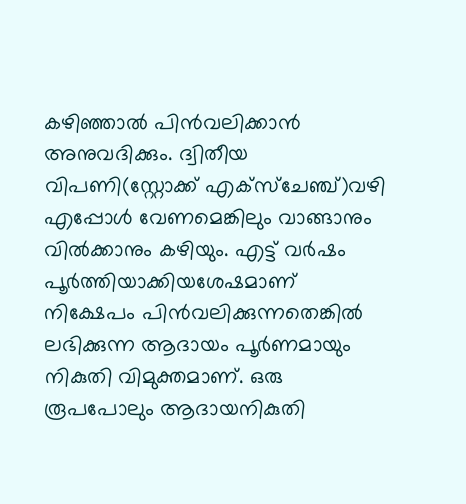കഴിഞ്ഞാല്‍ പിന്‍വലിക്കാന്‍ അനുവദിക്കും. ദ്വിതീയ വിപണി(സ്റ്റോക്ക് എക്സ്ചേഞ്ച്)വഴി എപ്പോള്‍ വേണമെങ്കിലും വാങ്ങാനും വില്‍ക്കാനും കഴിയും. എട്ട് വര്‍ഷം പൂര്‍ത്തിയാക്കിയശേഷമാണ് നിക്ഷേപം പിന്‍വലിക്കുന്നതെങ്കില്‍ ലഭിക്കുന്ന ആദായം പൂര്‍ണമായും നികുതി വിമുക്തമാണ്. ഒരു രൂപപോലും ആദായനികുതി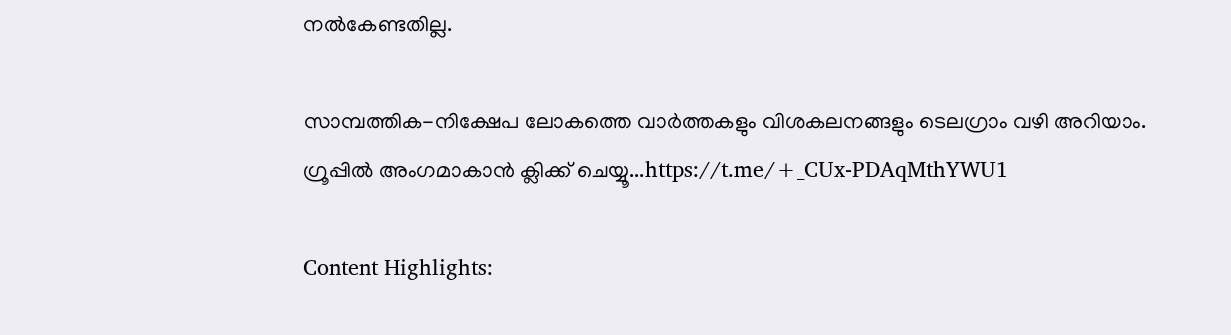നല്‍കേണ്ടതില്ല.

സാമ്പത്തിക-നിക്ഷേപ ലോകത്തെ വാര്‍ത്തകളും വിശകലനങ്ങളും ടെലഗ്രാം വഴി അറിയാം. ഗ്രൂപ്പില്‍ അംഗമാകാന്‍ ക്ലിക്ക് ചെയ്യൂ...https://t.me/+_CUx-PDAqMthYWU1

Content Highlights: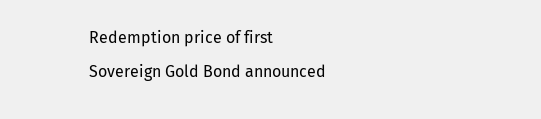Redemption price of first Sovereign Gold Bond announced